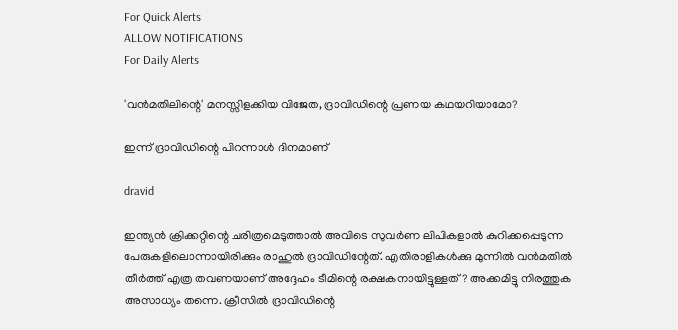For Quick Alerts
ALLOW NOTIFICATIONS
For Daily Alerts

'വന്‍മതിലിന്റെ' മനസ്സിളക്കിയ വിജേത, ദ്രാവിഡിന്റെ പ്രണയ കഥയറിയാമോ?

ഇന്ന് ദ്രാവിഡിന്റെ പിറന്നാള്‍ ദിനമാണ്

dravid

ഇന്ത്യന്‍ ക്രിക്കറ്റിന്റെ ചരിത്രമെടുത്താല്‍ അവിടെ സുവര്‍ണ ലിപികളാല്‍ കുറിക്കപ്പെടുന്ന പേരുകളിലൊന്നായിരിക്കും രാഹുല്‍ ദ്രാവിഡിന്റേത്. എതിരാളികള്‍ക്കു മുന്നില്‍ വന്‍മതില്‍ തീര്‍ത്ത് എത്ര തവണയാണ് അദ്ദേഹം ടീമിന്റെ രക്ഷകനായിട്ടുള്ളത്? അക്കമിട്ടു നിരത്തുക അസാധ്യം തന്നെ. ക്രീസില്‍ ദ്രാവിഡിന്റെ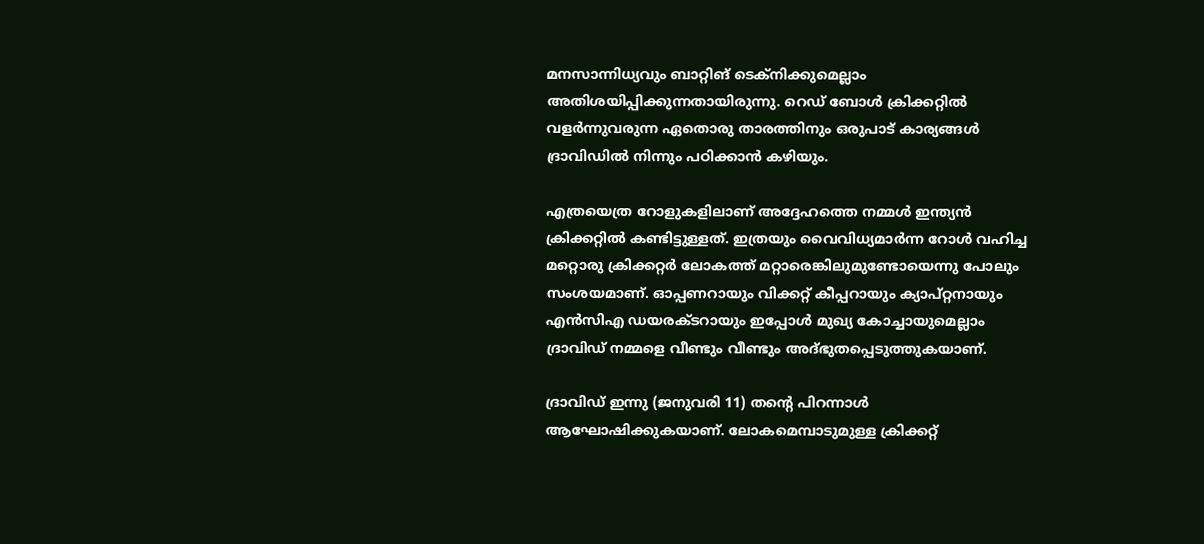മനസാന്നിധ്യവും ബാറ്റിങ് ടെക്‌നിക്കുമെല്ലാം അതിശയിപ്പിക്കുന്നതായിരുന്നു. റെഡ് ബോള്‍ ക്രിക്കറ്റില്‍ വളര്‍ന്നുവരുന്ന ഏതൊരു താരത്തിനും ഒരുപാട് കാര്യങ്ങള്‍ ദ്രാവിഡില്‍ നിന്നും പഠിക്കാന്‍ കഴിയും.

എത്രയെത്ര റോളുകളിലാണ് അദ്ദേഹത്തെ നമ്മള്‍ ഇന്ത്യന്‍ ക്രിക്കറ്റില്‍ കണ്ടിട്ടുള്ളത്. ഇത്രയും വൈവിധ്യമാര്‍ന്ന റോള്‍ വഹിച്ച മറ്റൊരു ക്രിക്കറ്റര്‍ ലോകത്ത് മറ്റാരെങ്കിലുമുണ്ടോയെന്നു പോലും സംശയമാണ്. ഓപ്പണറായും വിക്കറ്റ് കീപ്പറായും ക്യാപ്റ്റനായും എന്‍സിഎ ഡയരക്ടറായും ഇപ്പോള്‍ മുഖ്യ കോച്ചായുമെല്ലാം ദ്രാവിഡ് നമ്മളെ വീണ്ടും വീണ്ടും അദ്ഭുതപ്പെടുത്തുകയാണ്.

ദ്രാവിഡ് ഇന്നു (ജനുവരി 11) തന്റെ പിറന്നാള്‍ ആഘോഷിക്കുകയാണ്. ലോകമെമ്പാടുമുള്ള ക്രിക്കറ്റ്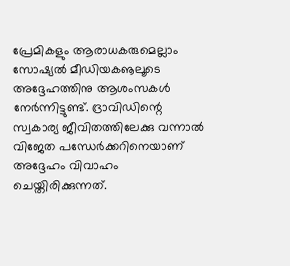പ്രേമികളും ആരാധകരുമെല്ലാം സോഷ്യല്‍ മീഡിയകൡലൂടെ അദ്ദേഹത്തിനു ആശംസകള്‍ നേര്‍ന്നിട്ടുണ്ട്. ദ്രാവിഡിന്റെ സ്വകാര്യ ജീവിതത്തിലേക്കു വന്നാല്‍ വിജേത പന്ധേര്‍ക്കറിനെയാണ് അദ്ദേഹം വിവാഹം ചെയ്തിരിക്കുന്നത്.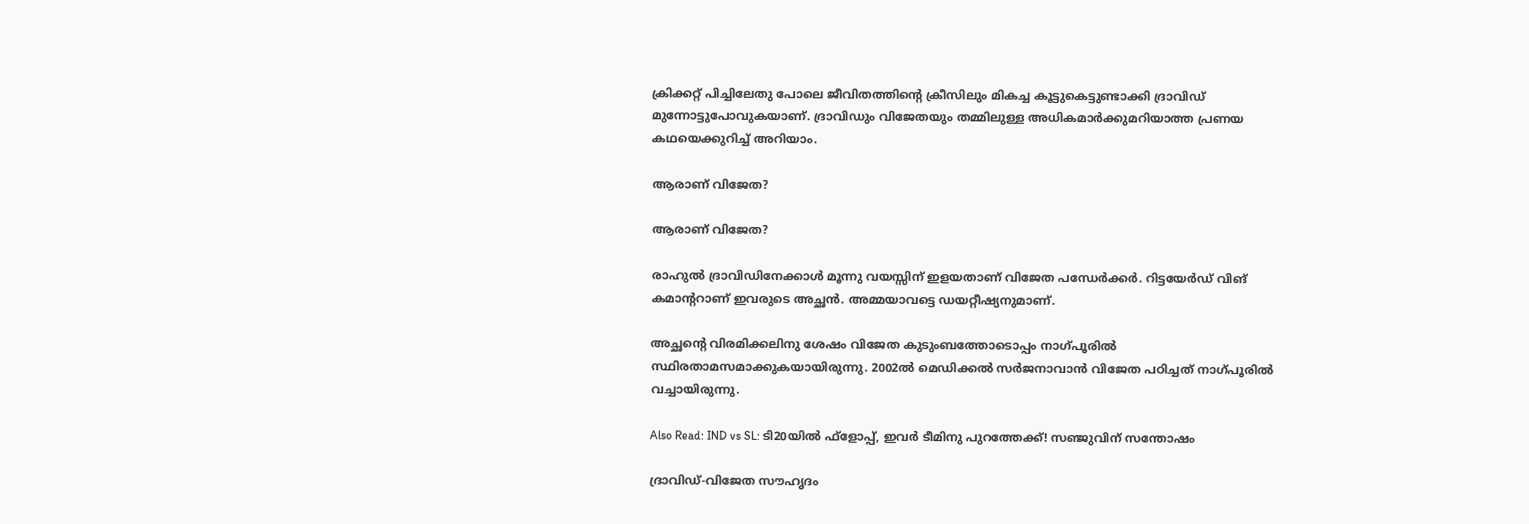ക്രിക്കറ്റ് പിച്ചിലേതു പോലെ ജീവിതത്തിന്റെ ക്രീസിലും മികച്ച കൂട്ടുകെട്ടുണ്ടാക്കി ദ്രാവിഡ് മുന്നോട്ടുപോവുകയാണ്. ദ്രാവിഡും വിജേതയും തമ്മിലുള്ള അധികമാര്‍ക്കുമറിയാത്ത പ്രണയ കഥയെക്കുറിച്ച് അറിയാം.

ആരാണ് വിജേത?

ആരാണ് വിജേത?

രാഹുല്‍ ദ്രാവിഡിനേക്കാള്‍ മൂന്നു വയസ്സിന് ഇളയതാണ് വിജേത പന്ധേര്‍ക്കര്‍. റിട്ടയേര്‍ഡ് വിങ് കമാന്ററാണ് ഇവരുടെ അച്ഛന്‍. അമ്മയാവട്ടെ ഡയറ്റീഷ്യനുമാണ്.

അച്ഛന്റെ വിരമിക്കലിനു ശേഷം വിജേത കുടുംബത്തോടൊപ്പം നാഗ്പൂരില്‍ സ്ഥിരതാമസമാക്കുകയായിരുന്നു. 2002ല്‍ മെഡിക്കല്‍ സര്‍ജനാവാന്‍ വിജേത പഠിച്ചത് നാഗ്പൂരില്‍ വച്ചായിരുന്നു.

Also Read: IND vs SL: ടി20യില്‍ ഫ്‌ളോപ്പ്, ഇവര്‍ ടീമിനു പുറത്തേക്ക്! സഞ്ജുവിന് സന്തോഷം

ദ്രാവിഡ്-വിജേത സൗഹൃദം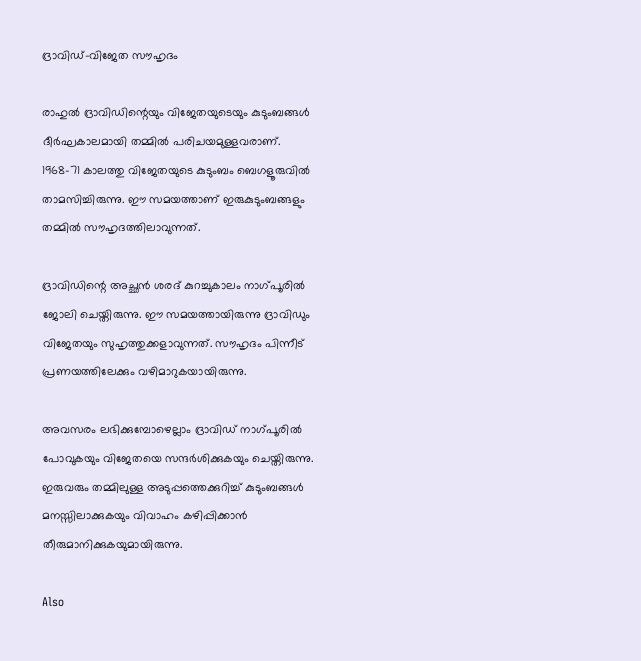ദ്രാവിഡ്-വിജേത സൗഹൃദം

രാഹുല്‍ ദ്രാവിഡിന്റെയും വിജേതയുടെയും കുടുംബങ്ങള്‍ ദീര്‍ഘകാലമായി തമ്മില്‍ പരിചയമുള്ളവരാണ്. 1968-71 കാലത്തു വിജേതയുടെ കുടുംബം ബെഗളൂരുവില്‍ താമസിച്ചിരുന്നു. ഈ സമയത്താണ് ഇരുകുടുംബങ്ങളും തമ്മില്‍ സൗഹൃദത്തിലാവുന്നത്.

ദ്രാവിഡിന്റെ അച്ഛന്‍ ശരദ് കുറച്ചുകാലം നാഗ്പൂരില്‍ ജോലി ചെയ്തിരുന്നു. ഈ സമയത്തായിരുന്നു ദ്രാവിഡും വിജേതയും സുഹൃത്തുക്കളാവുന്നത്. സൗഹൃദം പിന്നീട് പ്രണയത്തിലേക്കും വഴിമാറുകയായിരുന്നു.

അവസരം ലഭിക്കുമ്പോഴെല്ലാം ദ്രാവിഡ് നാഗ്പൂരില്‍ പോവുകയും വിജേതയെ സന്ദര്‍ശിക്കുകയും ചെയ്തിരുന്നു. ഇരുവരും തമ്മിലുള്ള അടുപ്പത്തെക്കുറിച്ച് കുടുംബങ്ങള്‍ മനസ്സിലാക്കുകയും വിവാഹം കഴിപ്പിക്കാന്‍ തീരുമാനിക്കുകയുമായിരുന്നു.

Also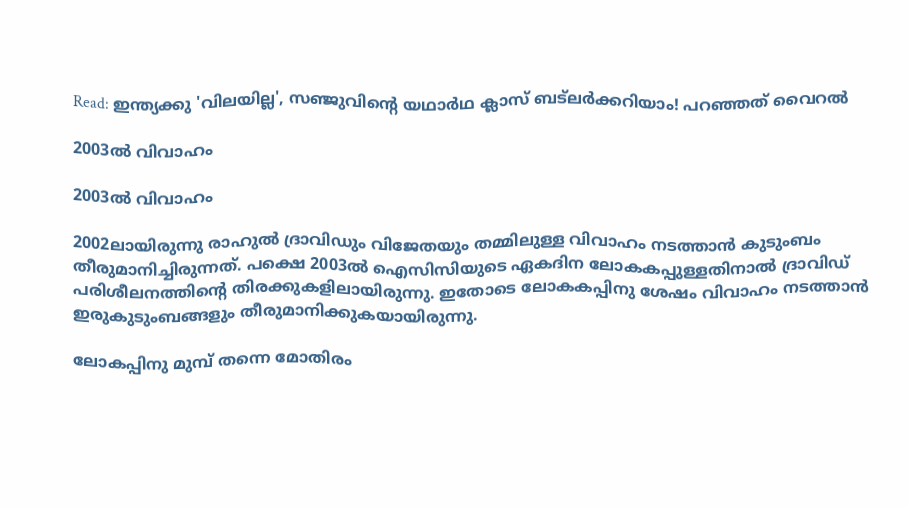Read: ഇന്ത്യക്കു 'വിലയില്ല', സഞ്ജുവിന്റെ യഥാര്‍ഥ ക്ലാസ് ബട്‌ലര്‍ക്കറിയാം! പറഞ്ഞത് വൈറല്‍

2003ല്‍ വിവാഹം

2003ല്‍ വിവാഹം

2002ലായിരുന്നു രാഹുല്‍ ദ്രാവിഡും വിജേതയും തമ്മിലുള്ള വിവാഹം നടത്താന്‍ കുടുംബം തീരുമാനിച്ചിരുന്നത്. പക്ഷെ 2003ല്‍ ഐസിസിയുടെ ഏകദിന ലോകകപ്പുള്ളതിനാല്‍ ദ്രാവിഡ് പരിശീലനത്തിന്റെ തിരക്കുകളിലായിരുന്നു. ഇതോടെ ലോകകപ്പിനു ശേഷം വിവാഹം നടത്താന്‍ ഇരുകുടുംബങ്ങളും തീരുമാനിക്കുകയായിരുന്നു.

ലോകപ്പിനു മുമ്പ് തന്നെ മോതിരം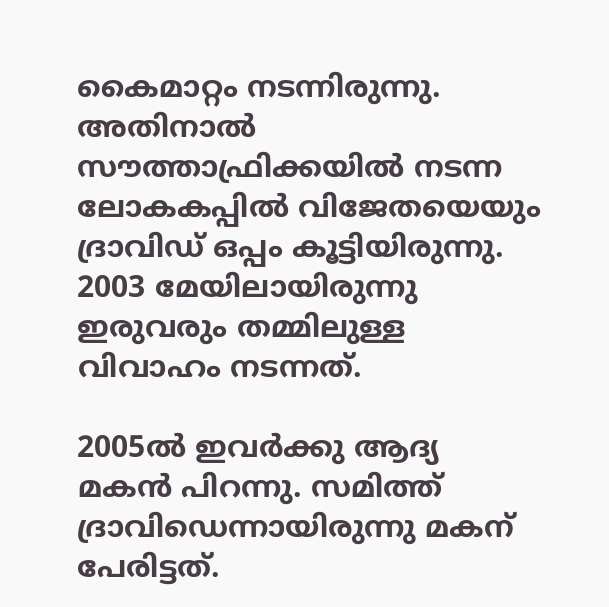കൈമാറ്റം നടന്നിരുന്നു. അതിനാല്‍ സൗത്താഫ്രിക്കയില്‍ നടന്ന ലോകകപ്പില്‍ വിജേതയെയും ദ്രാവിഡ് ഒപ്പം കൂട്ടിയിരുന്നു. 2003 മേയിലായിരുന്നു ഇരുവരും തമ്മിലുള്ള വിവാഹം നടന്നത്.

2005ല്‍ ഇവര്‍ക്കു ആദ്യ മകന്‍ പിറന്നു. സമിത്ത് ദ്രാവിഡെന്നായിരുന്നു മകന് പേരിട്ടത്.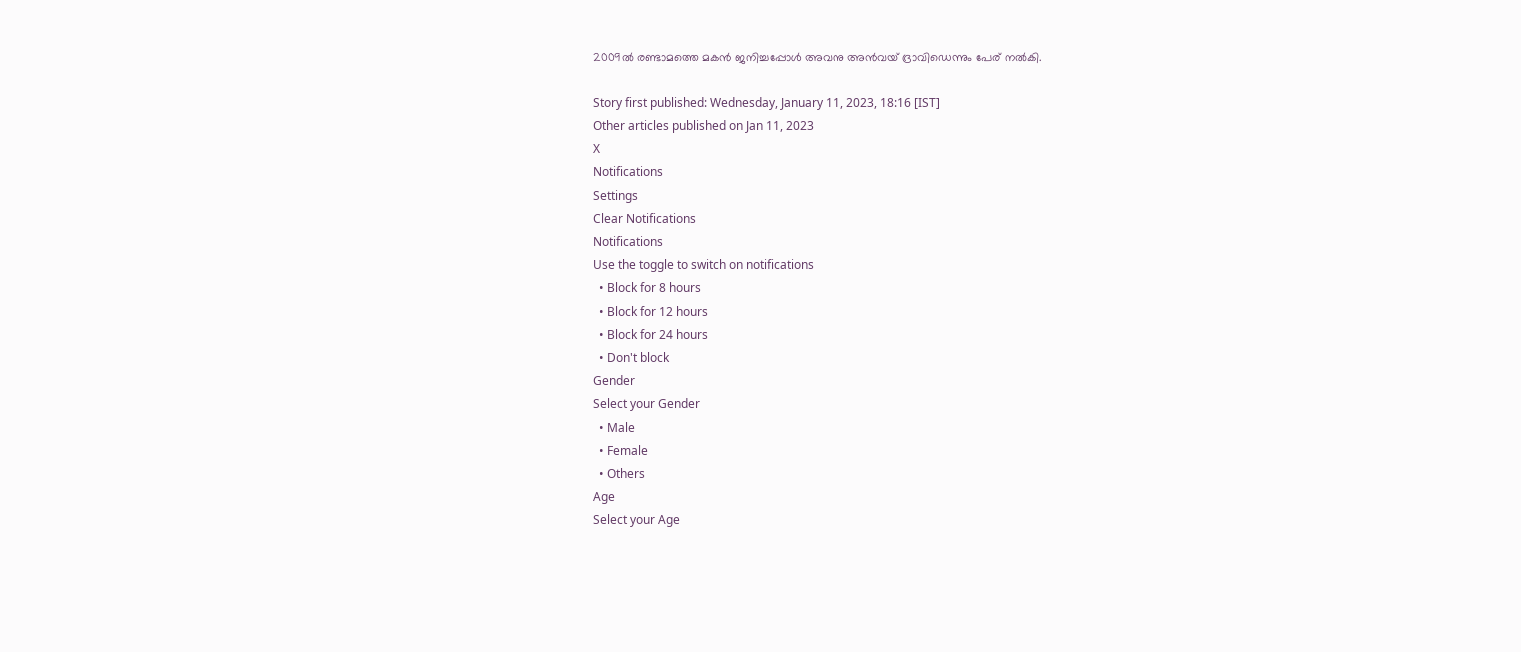2009ല്‍ രണ്ടാമത്തെ മകന്‍ ജനിച്ചപ്പോള്‍ അവനു അന്‍വയ് ദ്രാവിഡെന്നും പേര് നല്‍കി.

Story first published: Wednesday, January 11, 2023, 18:16 [IST]
Other articles published on Jan 11, 2023
X
Notifications
Settings
Clear Notifications
Notifications
Use the toggle to switch on notifications
  • Block for 8 hours
  • Block for 12 hours
  • Block for 24 hours
  • Don't block
Gender
Select your Gender
  • Male
  • Female
  • Others
Age
Select your Age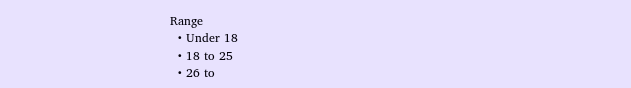Range
  • Under 18
  • 18 to 25
  • 26 to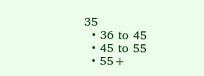35
  • 36 to 45
  • 45 to 55
  • 55+